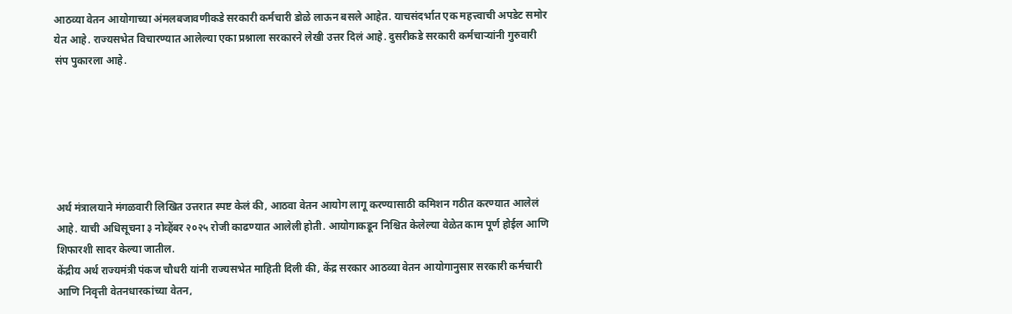आठव्या वेतन आयोगाच्या अंमलबजावणीकडे सरकारी कर्मचारी डोळे लाऊन बसले आहेत. याचसंदर्भात एक महत्त्वाची अपडेट समोर येत आहे. राज्यसभेत विचारण्यात आलेल्या एका प्रश्नाला सरकारने लेखी उत्तर दिलं आहे. दुसरीकडे सरकारी कर्मचाऱ्यांनी गुरुवारी संप पुकारला आहे.






अर्थ मंत्रालयाने मंगळवारी लिखित उत्तरात स्पष्ट केलं की, आठवा वेतन आयोग लागू करण्यासाठी कमिशन गठीत करण्यात आलेलं आहे. याची अधिसूचना ३ नोव्हेंबर २०२५ रोजी काढण्यात आलेली होती. आयोगाकडून निश्चित केलेल्या वेळेत काम पूर्ण होईल आणि शिफारशी सादर केल्या जातील.
केंद्रीय अर्थ राज्यमंत्री पंकज चौधरी यांनी राज्यसभेत माहिती दिली की, केंद्र सरकार आठव्या वेतन आयोगानुसार सरकारी कर्मचारी आणि निवृत्ती वेतनधारकांच्या वेतन,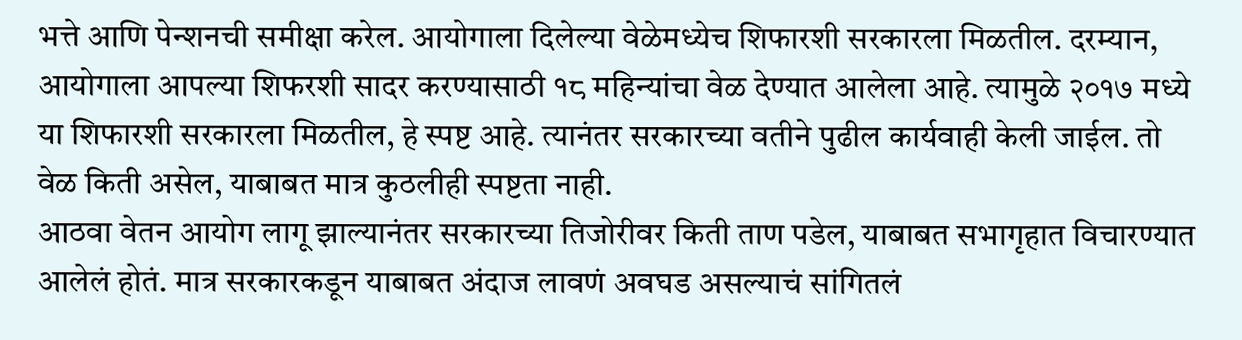भत्ते आणि पेन्शनची समीक्षा करेल. आयोगाला दिलेल्या वेळेमध्येच शिफारशी सरकारला मिळतील. दरम्यान, आयोगाला आपल्या शिफरशी सादर करण्यासाठी १८ महिन्यांचा वेळ देण्यात आलेला आहे. त्यामुळे २०१७ मध्ये या शिफारशी सरकारला मिळतील, हे स्पष्ट आहे. त्यानंतर सरकारच्या वतीने पुढील कार्यवाही केली जाईल. तो वेळ किती असेल, याबाबत मात्र कुठलीही स्पष्टता नाही.
आठवा वेतन आयोग लागू झाल्यानंतर सरकारच्या तिजोरीवर किती ताण पडेल, याबाबत सभागृहात विचारण्यात आलेलं होतं. मात्र सरकारकडून याबाबत अंदाज लावणं अवघड असल्याचं सांगितलं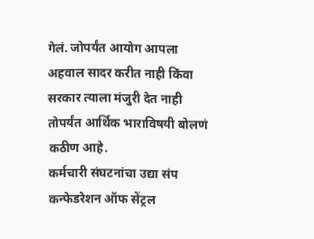गेलं. जोपर्यंत आयोग आपला अहवाल सादर करीत नाही किंवा सरकार त्याला मंजुरी देत नाही तोपर्यंत आर्थिक भाराविषयी बोलणं कठीण आहे.
कर्मचारी संघटनांचा उद्या संप
कन्फेडरेशन ऑफ सेंट्रल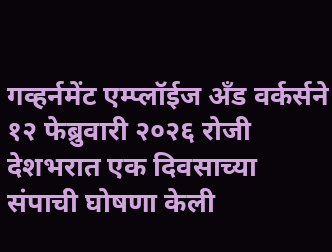गव्हर्नमेंट एम्प्लॉईज अँड वर्कर्सने १२ फेब्रुवारी २०२६ रोजी देशभरात एक दिवसाच्या संपाची घोषणा केली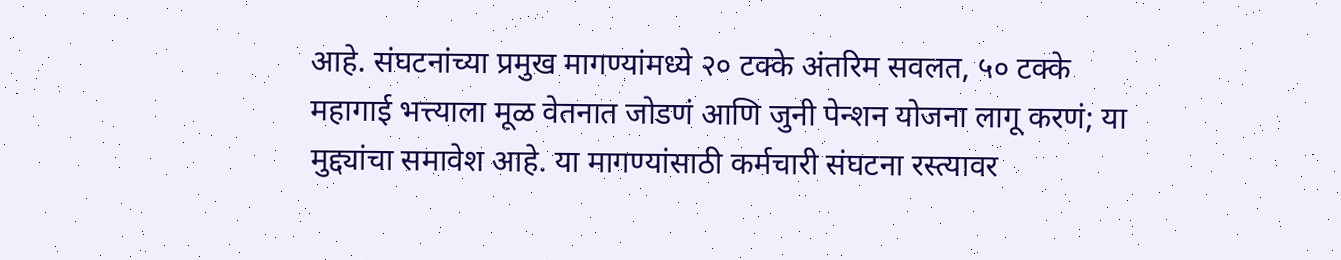आहे. संघटनांच्या प्रमुख मागण्यांमध्ये २० टक्के अंतरिम सवलत, ५० टक्के महागाई भत्त्याला मूळ वेतनात जोडणं आणि जुनी पेन्शन योजना लागू करणं; या मुद्द्यांचा समावेश आहे. या मागण्यांसाठी कर्मचारी संघटना रस्त्यावर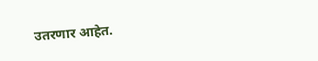उतरणार आहेत.